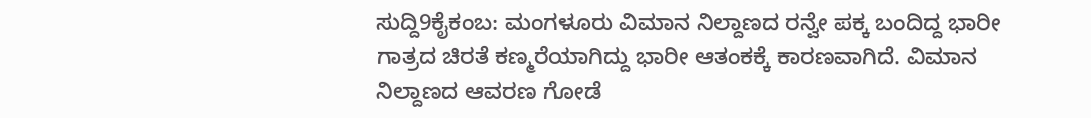ಸುದ್ದಿ9ಕೈಕಂಬ: ಮಂಗಳೂರು ವಿಮಾನ ನಿಲ್ದಾಣದ ರನ್ವೇ ಪಕ್ಕ ಬಂದಿದ್ದ ಭಾರೀ ಗಾತ್ರದ ಚಿರತೆ ಕಣ್ಮರೆಯಾಗಿದ್ದು ಭಾರೀ ಆತಂಕಕ್ಕೆ ಕಾರಣವಾಗಿದೆ. ವಿಮಾನ ನಿಲ್ದಾಣದ ಆವರಣ ಗೋಡೆ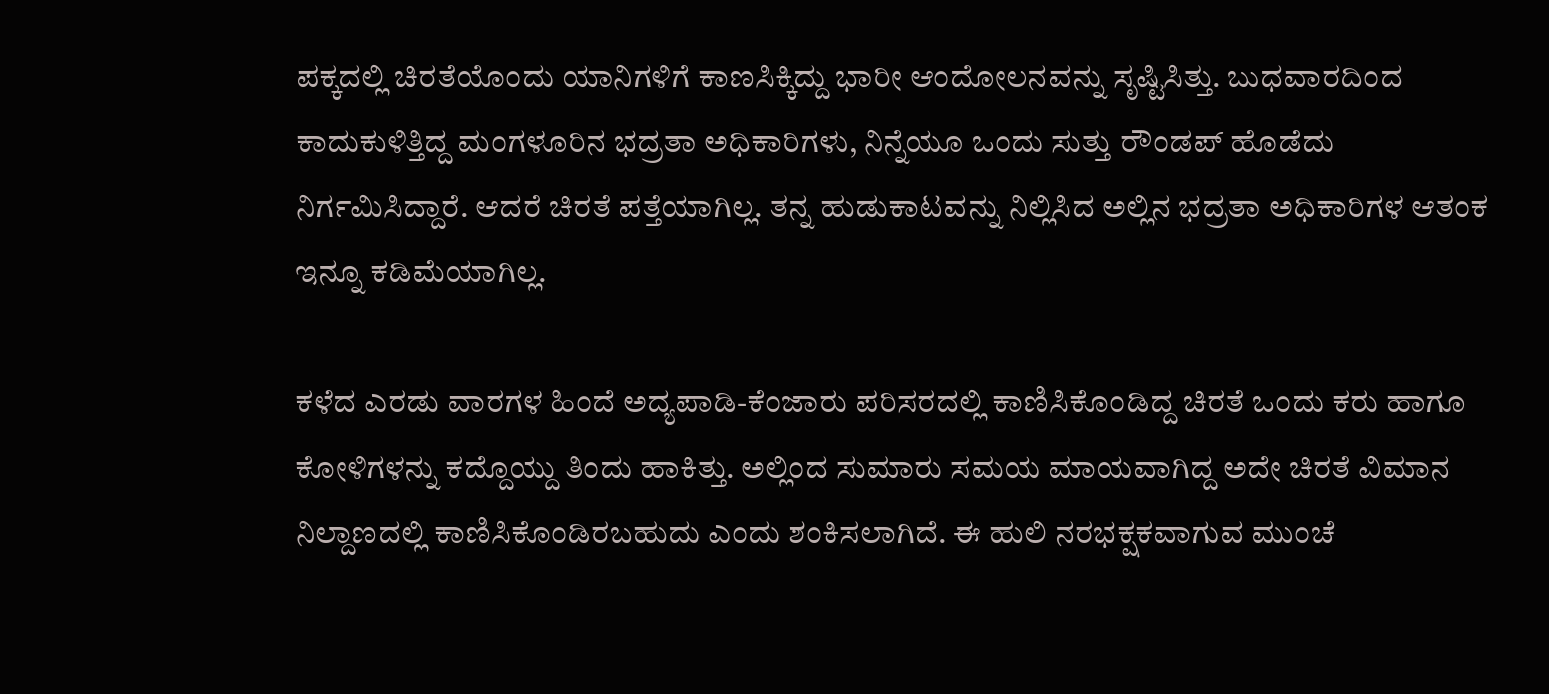ಪಕ್ಕದಲ್ಲಿ ಚಿರತೆಯೊಂದು ಯಾನಿಗಳಿಗೆ ಕಾಣಸಿಕ್ಕಿದ್ದು ಭಾರೀ ಆಂದೋಲನವನ್ನು ಸೃಷ್ಟಿಸಿತ್ತು. ಬುಧವಾರದಿಂದ ಕಾದುಕುಳಿತ್ತಿದ್ದ ಮಂಗಳೂರಿನ ಭದ್ರತಾ ಅಧಿಕಾರಿಗಳು, ನಿನ್ನೆಯೂ ಒಂದು ಸುತ್ತು ರೌಂಡಪ್ ಹೊಡೆದು ನಿರ್ಗಮಿಸಿದ್ದಾರೆ. ಆದರೆ ಚಿರತೆ ಪತ್ತೆಯಾಗಿಲ್ಲ. ತನ್ನ ಹುಡುಕಾಟವನ್ನು ನಿಲ್ಲಿಸಿದ ಅಲ್ಲಿನ ಭದ್ರತಾ ಅಧಿಕಾರಿಗಳ ಆತಂಕ ಇನ್ನೂ ಕಡಿಮೆಯಾಗಿಲ್ಲ.

ಕಳೆದ ಎರಡು ವಾರಗಳ ಹಿಂದೆ ಅದ್ಯಪಾಡಿ-ಕೆಂಜಾರು ಪರಿಸರದಲ್ಲಿ ಕಾಣಿಸಿಕೊಂಡಿದ್ದ ಚಿರತೆ ಒಂದು ಕರು ಹಾಗೂ ಕೋಳಿಗಳನ್ನು ಕದ್ದೊಯ್ದು ತಿಂದು ಹಾಕಿತ್ತು. ಅಲ್ಲಿಂದ ಸುಮಾರು ಸಮಯ ಮಾಯವಾಗಿದ್ದ ಅದೇ ಚಿರತೆ ವಿಮಾನ ನಿಲ್ದಾಣದಲ್ಲಿ ಕಾಣಿಸಿಕೊಂಡಿರಬಹುದು ಎಂದು ಶಂಕಿಸಲಾಗಿದೆ. ಈ ಹುಲಿ ನರಭಕ್ಷಕವಾಗುವ ಮುಂಚೆ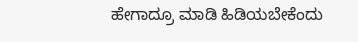ಹೇಗಾದ್ರೂ ಮಾಡಿ ಹಿಡಿಯಬೇಕೆಂದು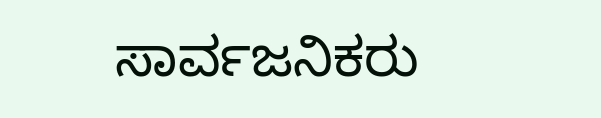ಸಾರ್ವಜನಿಕರು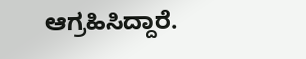ಆಗ್ರಹಿಸಿದ್ದಾರೆ.